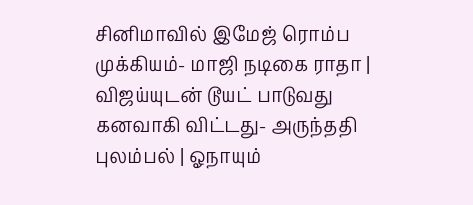சினிமாவில் இமேஜ் ரொம்ப முக்கியம்- மாஜி நடிகை ராதா | விஜய்யுடன் டூயட் பாடுவது கனவாகி விட்டது- அருந்ததி புலம்பல் | ஓநாயும்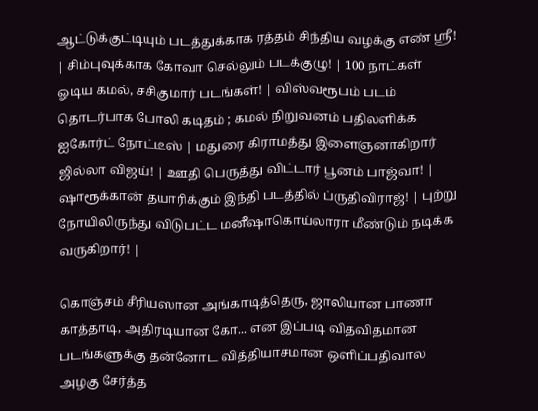ஆட்டுக்குட்டியும் படத்துக்காக ரத்தம் சிந்திய வழக்கு எண் ஸ்ரீ! | சிம்புவுக்காக கோவா செல்லும் படக்குழு! | 100 நாட்கள் ஓடிய கமல், சசிகுமார் படங்கள்! | விஸ்வரூபம் படம் தொடர்பாக போலி கடிதம் ; கமல் நிறுவனம் பதிலளிக்க ஐகோர்ட் நோட்டீஸ் | மதுரை கிராமத்து இளைஞனாகிறார் ஜில்லா விஜய்! | ஊதி பெருத்து விட்டார் பூனம் பாஜ்வா! | ஷாரூக்கான் தயாரிக்கும் இந்தி படத்தில் ப்ருதிவிராஜ்! | புற்று நோயிலிருந்து விடுபட்ட மனீஷாகொய்லாரா மீண்டும் நடிக்க வருகிறார்! |

கொஞ்சம் சீரியஸான அங்காடித்தெரு, ஜாலியான பாணா காத்தாடி, அதிரடியான கோ... என இப்படி விதவிதமான படங்களுக்கு தன்னோட வித்தியாசமான ஒளிப்பதிவால அழகு சேர்த்த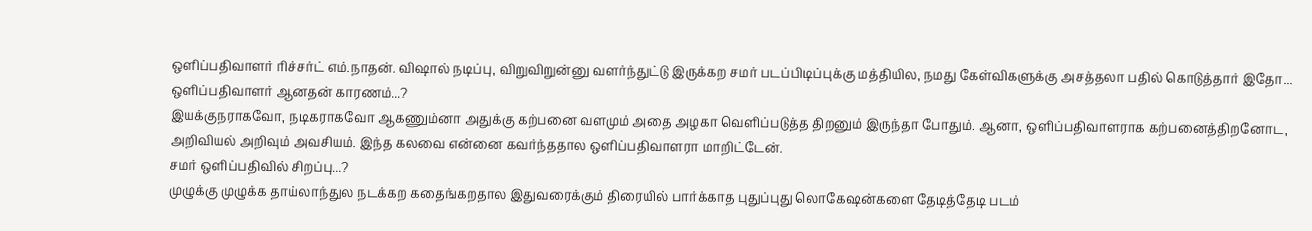ஒளிப்பதிவாளர் ரிச்சர்ட் எம்.நாதன். விஷால் நடிப்பு, விறுவிறுன்னு வளர்ந்துட்டு இருக்கற சமர் படப்பிடிப்புக்கு மத்தியில, நமது கேள்விகளுக்கு அசத்தலா பதில் கொடுத்தார் இதோ...
ஒளிப்பதிவாளர் ஆனதன் காரணம்...?
இயக்குநராகவோ, நடிகராகவோ ஆகணும்னா அதுக்கு கற்பனை வளமும் அதை அழகா வெளிப்படுத்த திறனும் இருந்தா போதும். ஆனா, ஒளிப்பதிவாளராக கற்பனைத்திறனோட, அறிவியல் அறிவும் அவசியம். இந்த கலவை என்னை கவர்ந்ததால ஒளிப்பதிவாளரா மாறிட்டேன்.
சமர் ஒளிப்பதிவில் சிறப்பு...?
முழுக்கு முழுக்க தாய்லாந்துல நடக்கற கதைங்கறதால இதுவரைக்கும் திரையில் பார்க்காத புதுப்புது லொகேஷன்களை தேடித்தேடி படம்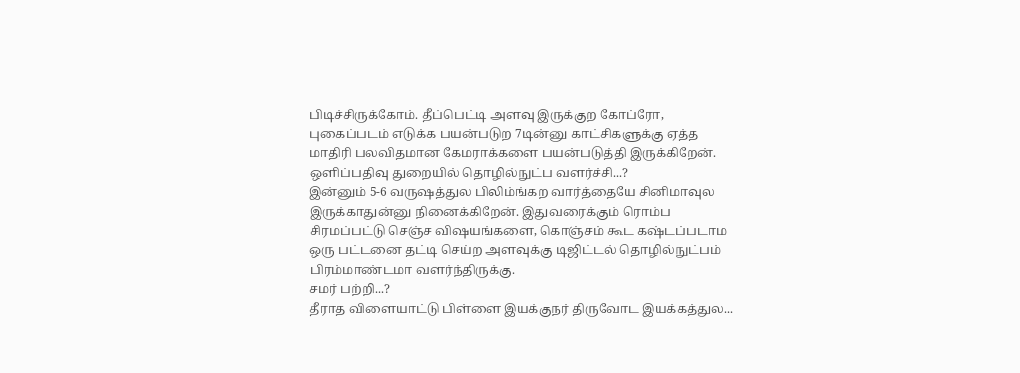பிடிச்சிருக்கோம். தீப்பெட்டி அளவு இருக்குற கோப்ரோ, புகைப்படம் எடுக்க பயன்படுற 7டின்னு காட்சிகளுக்கு ஏத்த மாதிரி பலவிதமான கேமராக்களை பயன்படுத்தி இருக்கிறேன்.
ஒளிப்பதிவு துறையில் தொழில்நுட்ப வளர்ச்சி...?
இன்னும் 5-6 வருஷத்துல பிலிம்ங்கற வார்த்தையே சினிமாவுல இருக்காதுன்னு நினைக்கிறேன். இதுவரைக்கும் ரொம்ப சிரமப்பட்டு செஞ்ச விஷயங்களை, கொஞ்சம் கூட கஷ்டப்படாம ஒரு பட்டனை தட்டி செய்ற அளவுக்கு டிஜிட்டல் தொழில்நுட்பம் பிரம்மாண்டமா வளர்ந்திருக்கு.
சமர் பற்றி...?
தீராத விளையாட்டு பிள்ளை இயக்குநர் திருவோட இயக்கத்துல...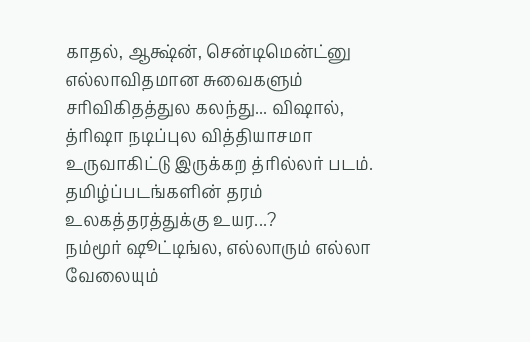காதல், ஆக்ஷ்ன், சென்டிமென்ட்னு எல்லாவிதமான சுவைகளும் சரிவிகிதத்துல கலந்து... விஷால், த்ரிஷா நடிப்புல வித்தியாசமா உருவாகிட்டு இருக்கற த்ரில்லர் படம்.
தமிழ்ப்படங்களின் தரம் உலகத்தரத்துக்கு உயர...?
நம்மூர் ஷூட்டிங்ல, எல்லாரும் எல்லா வேலையும்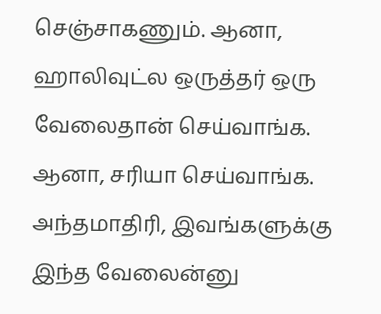செஞ்சாகணும். ஆனா, ஹாலிவுட்ல ஒருத்தர் ஒரு வேலைதான் செய்வாங்க. ஆனா, சரியா செய்வாங்க. அந்தமாதிரி, இவங்களுக்கு இந்த வேலைன்னு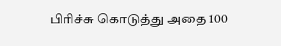பிரிச்சு கொடுத்து அதை 100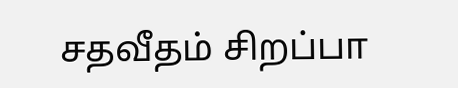சதவீதம் சிறப்பா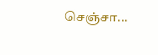செஞ்சா...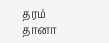தரம் தானா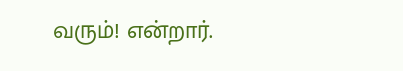வரும்! என்றார்.